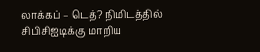லாக்கப் – டெத்? நிமிடத்தில் சிபிசிஐடிக்கு மாறிய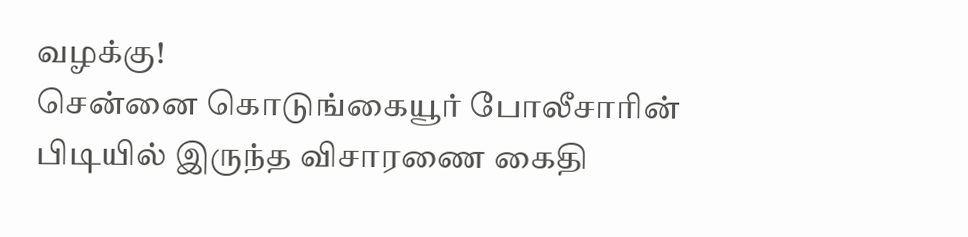வழக்கு!
சென்னை கொடுங்கையூர் போலீசாரின் பிடியில் இருந்த விசாரணை கைதி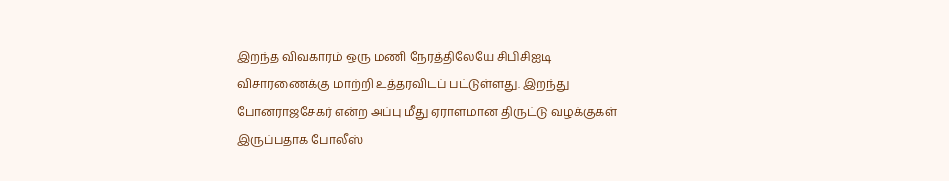இறந்த விவகாரம் ஒரு மணி நேரத்திலேயே சிபிசிஐடி விசாரணைக்கு மாற்றி உத்தரவிடப் பட்டுள்ளது. இறந்து போனராஜசேகர் என்ற அப்பு மீது ஏராளமான திருட்டு வழக்குகள் இருப்பதாக போலீஸ்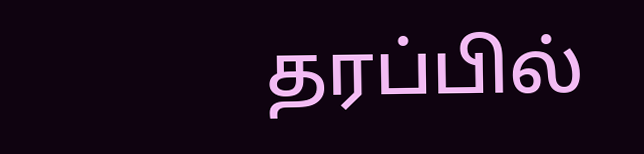தரப்பில்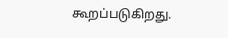கூறப்படுகிறது.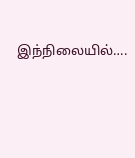இந்நிலையில்….